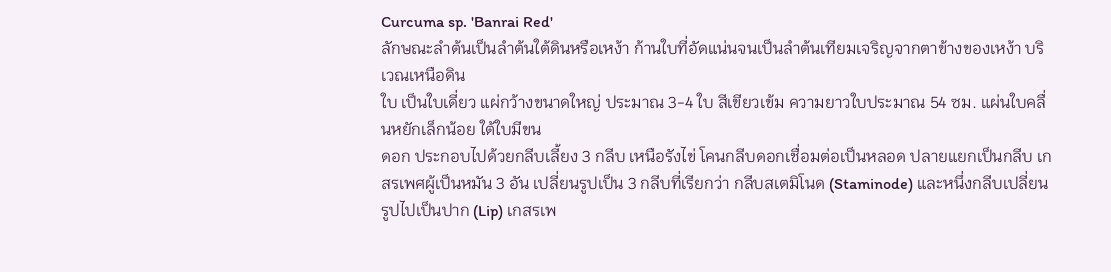Curcuma sp. 'Banrai Red'
ลักษณะลำต้นเป็นลำต้นใต้ดินหรือเหง้า ก้านใบที่อัดแน่นจนเป็นลำต้นเทียมเจริญจากตาข้างของเหง้า บริเวณเหนือดิน
ใบ เป็นใบเดี่ยว แผ่กว้างขนาดใหญ่ ประมาณ 3-4 ใบ สีเขียวเข้ม ความยาวใบประมาณ 54 ซม. แผ่นใบคลื่นหยักเล็กน้อย ใต้ใบมีขน
ดอก ประกอบไปด้วยกลีบเลี้ยง 3 กลีบ เหนือรังไข่ โคนกลีบดอกเชื่อมต่อเป็นหลอด ปลายแยกเป็นกลีบ เกสรเพศผู้เป็นหมัน 3 อัน เปลี่ยนรูปเป็น 3 กลีบที่เรียกว่า กลีบสเตมิโนด (Staminode) และหนึ่งกลีบเปลี่ยนรูปไปเป็นปาก (Lip) เกสรเพ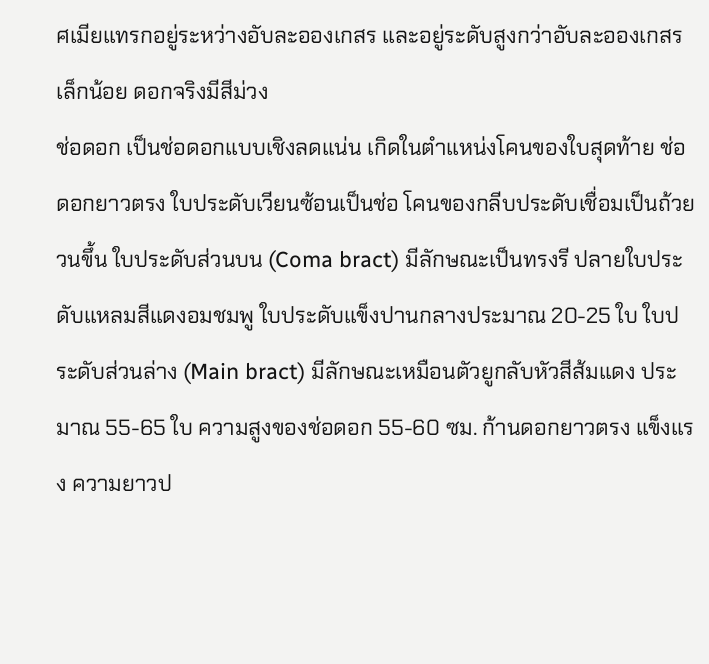ศเมียแทรกอยู่ระหว่างอับละอองเกสร และอยู่ระดับสูงกว่าอับละอองเกสรเล็กน้อย ดอกจริงมีสีม่วง
ช่อดอก เป็นช่อดอกแบบเชิงลดแน่น เกิดในตำแหน่งโคนของใบสุดท้าย ช่อดอกยาวตรง ใบประดับเวียนซ้อนเป็นช่อ โคนของกลีบประดับเชื่อมเป็นถ้วยวนขึ้น ใบประดับส่วนบน (Coma bract) มีลักษณะเป็นทรงรี ปลายใบประดับแหลมสีแดงอมชมพู ใบประดับแข็งปานกลางประมาณ 20-25 ใบ ใบประดับส่วนล่าง (Main bract) มีลักษณะเหมือนตัวยูกลับหัวสีส้มแดง ประมาณ 55-65 ใบ ความสูงของช่อดอก 55-60 ซม. ก้านดอกยาวตรง แข็งแรง ความยาวป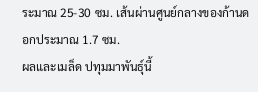ระมาณ 25-30 ซม. เส้นผ่านศูนย์กลางของก้านดอกประมาณ 1.7 ซม.
ผลและเมล็ด ปทุมมาพันธุ์นี้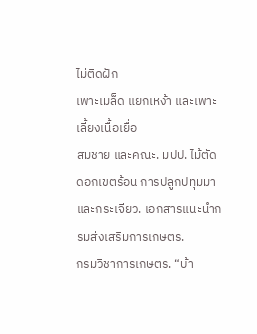ไม่ติดฝัก
เพาะเมล็ด แยกเหง้า และเพาะเลี้ยงเนื้อเยื่อ
สมชาย และคณะ. มปป. ไม้ตัดดอกเขตร้อน การปลูกปทุมมาและกระเจียว. เอกสารแนะนำกรมส่งเสริมการเกษตร.
กรมวิชาการเกษตร. “บ้า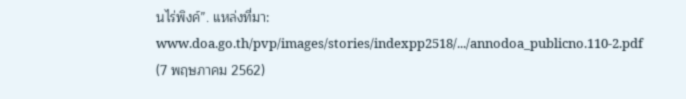นไร่พิงค์”. แหล่งที่มา: www.doa.go.th/pvp/images/stories/indexpp2518/.../annodoa_publicno.110-2.pdf (7 พฤษภาคม 2562)